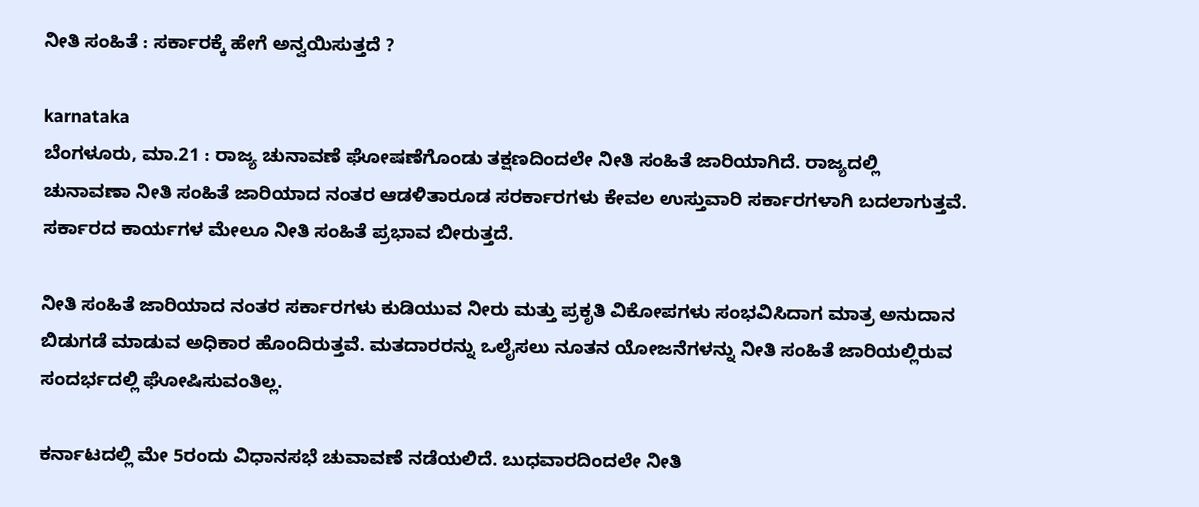ನೀತಿ ಸಂಹಿತೆ : ಸರ್ಕಾರಕ್ಕೆ ಹೇಗೆ ಅನ್ವಯಿಸುತ್ತದೆ ?

karnataka
ಬೆಂಗಳೂರು, ಮಾ.21 : ರಾಜ್ಯ ಚುನಾವಣೆ ಘೋಷಣೆಗೊಂಡು ತಕ್ಷಣದಿಂದಲೇ ನೀತಿ ಸಂಹಿತೆ ಜಾರಿಯಾಗಿದೆ. ರಾಜ್ಯದಲ್ಲಿ ಚುನಾವಣಾ ನೀತಿ ಸಂಹಿತೆ ಜಾರಿಯಾದ ನಂತರ ಆಡಳಿತಾರೂಡ ಸರರ್ಕಾರಗಳು ಕೇವಲ ಉಸ್ತುವಾರಿ ಸರ್ಕಾರಗಳಾಗಿ ಬದಲಾಗುತ್ತವೆ. ಸರ್ಕಾರದ ಕಾರ್ಯಗಳ ಮೇಲೂ ನೀತಿ ಸಂಹಿತೆ ಪ್ರಭಾವ ಬೀರುತ್ತದೆ.

ನೀತಿ ಸಂಹಿತೆ ಜಾರಿಯಾದ ನಂತರ ಸರ್ಕಾರಗಳು ಕುಡಿಯುವ ನೀರು ಮತ್ತು ಪ್ರಕೃತಿ ವಿಕೋಪಗಳು ಸಂಭವಿಸಿದಾಗ ಮಾತ್ರ ಅನುದಾನ ಬಿಡುಗಡೆ ಮಾಡುವ ಅಧಿಕಾರ ಹೊಂದಿರುತ್ತವೆ. ಮತದಾರರನ್ನು ಒಲೈಸಲು ನೂತನ ಯೋಜನೆಗಳನ್ನು ನೀತಿ ಸಂಹಿತೆ ಜಾರಿಯಲ್ಲಿರುವ ಸಂದರ್ಭದಲ್ಲಿ ಘೋಷಿಸುವಂತಿಲ್ಲ.

ಕರ್ನಾಟದಲ್ಲಿ ಮೇ 5ರಂದು ವಿಧಾನಸಭೆ ಚುವಾವಣೆ ನಡೆಯಲಿದೆ. ಬುಧವಾರದಿಂದಲೇ ನೀತಿ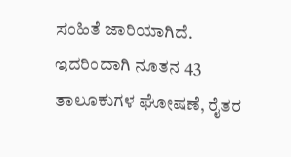ಸಂಹಿತೆ ಜಾರಿಯಾಗಿದೆ. ಇದರಿಂದಾಗಿ ನೂತನ 43 ತಾಲೂಕುಗಳ ಘೋಷಣೆ, ರೈತರ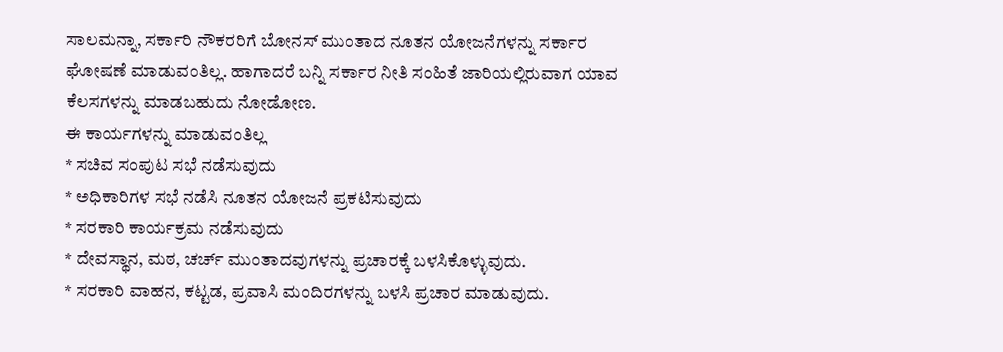ಸಾಲಮನ್ನಾ, ಸರ್ಕಾರಿ ನೌಕರರಿಗೆ ಬೋನಸ್ ಮುಂತಾದ ನೂತನ ಯೋಜನೆಗಳನ್ನು ಸರ್ಕಾರ ಘೋಷಣೆ ಮಾಡುವಂತಿಲ್ಲ. ಹಾಗಾದರೆ ಬನ್ನಿ ಸರ್ಕಾರ ನೀತಿ ಸಂಹಿತೆ ಜಾರಿಯಲ್ಲಿರುವಾಗ ಯಾವ ಕೆಲಸಗಳನ್ನು ಮಾಡಬಹುದು ನೋಡೋಣ.
ಈ ಕಾರ್ಯಗಳನ್ನು ಮಾಡುವಂತಿಲ್ಲ
* ಸಚಿವ ಸಂಪುಟ ಸಭೆ ನಡೆಸುವುದು
* ಅಧಿಕಾರಿಗಳ ಸಭೆ ನಡೆಸಿ ನೂತನ ಯೋಜನೆ ಪ್ರಕಟಿಸುವುದು
* ಸರಕಾರಿ ಕಾರ್ಯಕ್ರಮ ನಡೆಸುವುದು
* ದೇವಸ್ಥಾನ, ಮಠ, ಚರ್ಚ್ ಮುಂತಾದವುಗಳನ್ನು ಪ್ರಚಾರಕ್ಕೆ ಬಳಸಿಕೊಳ್ಳುವುದು.
* ಸರಕಾರಿ ವಾಹನ, ಕಟ್ಟಡ, ಪ್ರವಾಸಿ ಮಂದಿರಗಳನ್ನು ಬಳಸಿ ಪ್ರಚಾರ ಮಾಡುವುದು.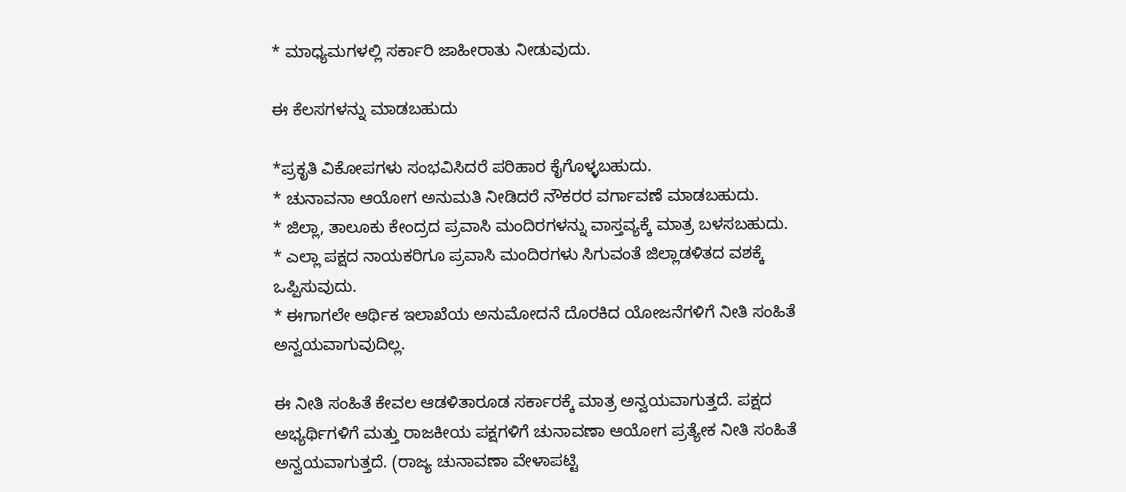* ಮಾಧ್ಯಮಗಳಲ್ಲಿ ಸರ್ಕಾರಿ ಜಾಹೀರಾತು ನೀಡುವುದು.

ಈ ಕೆಲಸಗಳನ್ನು ಮಾಡಬಹುದು

*ಪ್ರಕೃತಿ ವಿಕೋಪಗಳು ಸಂಭವಿಸಿದರೆ ಪರಿಹಾರ ಕೈಗೊಳ್ಳಬಹುದು.
* ಚುನಾವನಾ ಆಯೋಗ ಅನುಮತಿ ನೀಡಿದರೆ ನೌಕರರ ವರ್ಗಾವಣೆ ಮಾಡಬಹುದು.
* ಜಿಲ್ಲಾ, ತಾಲೂಕು ಕೇಂದ್ರದ ಪ್ರವಾಸಿ ಮಂದಿರಗಳನ್ನು ವಾಸ್ತವ್ಯಕ್ಕೆ ಮಾತ್ರ ಬಳಸಬಹುದು.
* ಎಲ್ಲಾ ಪಕ್ಷದ ನಾಯಕರಿಗೂ ಪ್ರವಾಸಿ ಮಂದಿರಗಳು ಸಿಗುವಂತೆ ಜಿಲ್ಲಾಡಳಿತದ ವಶಕ್ಕೆ ಒಪ್ಪಿಸುವುದು.
* ಈಗಾಗಲೇ ಆರ್ಥಿಕ ಇಲಾಖೆಯ ಅನುಮೋದನೆ ದೊರಕಿದ ಯೋಜನೆಗಳಿಗೆ ನೀತಿ ಸಂಹಿತೆ ಅನ್ವಯವಾಗುವುದಿಲ್ಲ.

ಈ ನೀತಿ ಸಂಹಿತೆ ಕೇವಲ ಆಡಳಿತಾರೂಡ ಸರ್ಕಾರಕ್ಕೆ ಮಾತ್ರ ಅನ್ವಯವಾಗುತ್ತದೆ. ಪಕ್ಷದ ಅಭ್ಯರ್ಥಿಗಳಿಗೆ ಮತ್ತು ರಾಜಕೀಯ ಪಕ್ಷಗಳಿಗೆ ಚುನಾವಣಾ ಆಯೋಗ ಪ್ರತ್ಯೇಕ ನೀತಿ ಸಂಹಿತೆ ಅನ್ವಯವಾಗುತ್ತದೆ. (ರಾಜ್ಯ ಚುನಾವಣಾ ವೇಳಾಪಟ್ಟಿ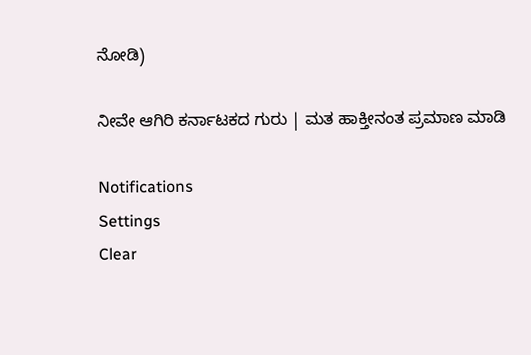ನೋಡಿ)

ನೀವೇ ಆಗಿರಿ ಕರ್ನಾಟಕದ ಗುರು | ಮತ ಹಾಕ್ತೀನಂತ ಪ್ರಮಾಣ ಮಾಡಿ

Notifications
Settings
Clear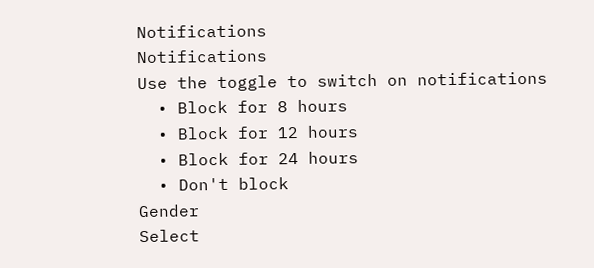Notifications
Notifications
Use the toggle to switch on notifications
  • Block for 8 hours
  • Block for 12 hours
  • Block for 24 hours
  • Don't block
Gender
Select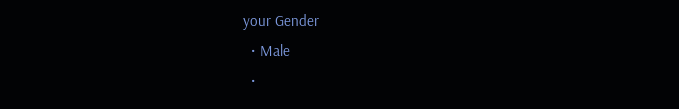your Gender
  • Male
  •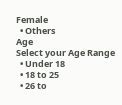Female
  • Others
Age
Select your Age Range
  • Under 18
  • 18 to 25
  • 26 to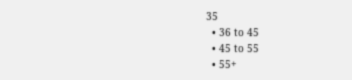35
  • 36 to 45
  • 45 to 55
  • 55+